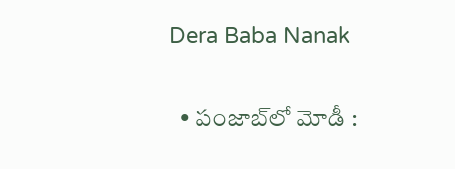Dera Baba Nanak

  • పంజాబ్‌లో మోడీ :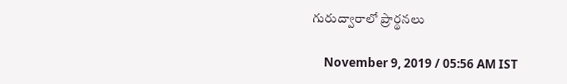గురుద్వారాలో ప్రార్థనలు

    November 9, 2019 / 05:56 AM IST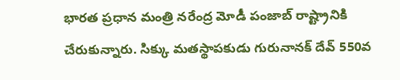భారత ప్రధాన మంత్రి నరేంద్ర మోడీ పంజాబ్ రాష్ట్రానికి చేరుకున్నారు. సిక్కు మతస్థాపకుడు గురునానక్ దేవ్ 550వ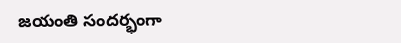జయంతి సందర్భంగా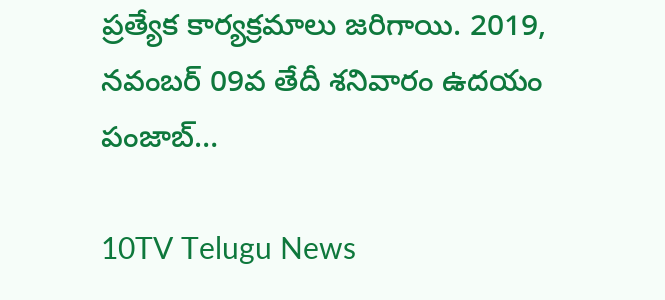ప్రత్యేక కార్యక్రమాలు జరిగాయి. 2019, నవంబర్ 09వ తేదీ శనివారం ఉదయం పంజాబ్…

10TV Telugu News